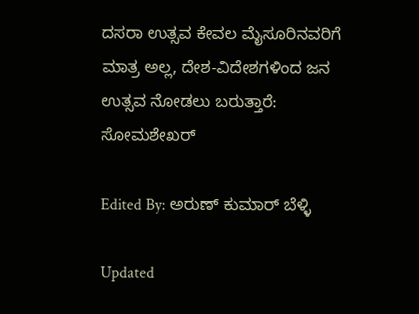ದಸರಾ ಉತ್ಸವ ಕೇವಲ ಮೈಸೂರಿನವರಿಗೆ ಮಾತ್ರ ಅಲ್ಲ, ದೇಶ-ವಿದೇಶಗಳಿಂದ ಜನ ಉತ್ಸವ ನೋಡಲು ಬರುತ್ತಾರೆ: ಸೋಮಶೇಖರ್

Edited By: ಅರುಣ್ ಕುಮಾರ್ ಬೆಳ್ಳಿ

Updated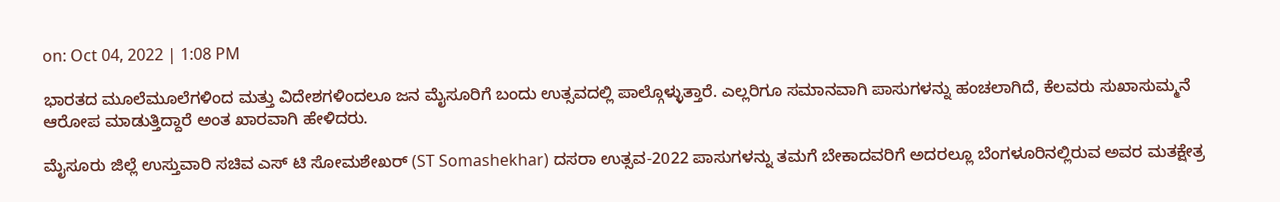on: Oct 04, 2022 | 1:08 PM

ಭಾರತದ ಮೂಲೆಮೂಲೆಗಳಿಂದ ಮತ್ತು ವಿದೇಶಗಳಿಂದಲೂ ಜನ ಮೈಸೂರಿಗೆ ಬಂದು ಉತ್ಸವದಲ್ಲಿ ಪಾಲ್ಗೊಳ್ಳುತ್ತಾರೆ. ಎಲ್ಲರಿಗೂ ಸಮಾನವಾಗಿ ಪಾಸುಗಳನ್ನು ಹಂಚಲಾಗಿದೆ, ಕೆಲವರು ಸುಖಾಸುಮ್ಮನೆ ಆರೋಪ ಮಾಡುತ್ತಿದ್ದಾರೆ ಅಂತ ಖಾರವಾಗಿ ಹೇಳಿದರು.

ಮೈಸೂರು ಜಿಲ್ಲೆ ಉಸ್ತುವಾರಿ ಸಚಿವ ಎಸ್ ಟಿ ಸೋಮಶೇಖರ್ (ST Somashekhar) ದಸರಾ ಉತ್ಸವ-2022 ಪಾಸುಗಳನ್ನು ತಮಗೆ ಬೇಕಾದವರಿಗೆ ಅದರಲ್ಲೂ ಬೆಂಗಳೂರಿನಲ್ಲಿರುವ ಅವರ ಮತಕ್ಷೇತ್ರ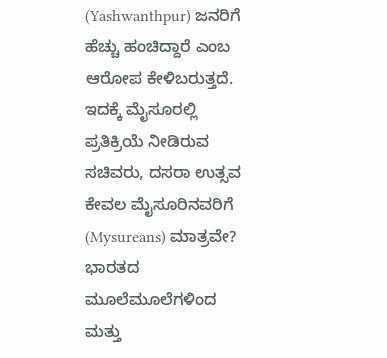(Yashwanthpur) ಜನರಿಗೆ ಹೆಚ್ಚು ಹಂಚಿದ್ದಾರೆ ಎಂಬ ಆರೋಪ ಕೇಳಿಬರುತ್ತದೆ. ಇದಕ್ಕೆ ಮೈಸೂರಲ್ಲಿ ಪ್ರತಿಕ್ರಿಯೆ ನೀಡಿರುವ ಸಚಿವರು, ದಸರಾ ಉತ್ಸವ ಕೇವಲ ಮೈಸೂರಿನವರಿಗೆ (Mysureans) ಮಾತ್ರವೇ? ಭಾರತದ ಮೂಲೆಮೂಲೆಗಳಿಂದ ಮತ್ತು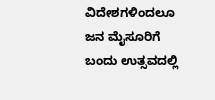ವಿದೇಶಗಳಿಂದಲೂ ಜನ ಮೈಸೂರಿಗೆ ಬಂದು ಉತ್ಸವದಲ್ಲಿ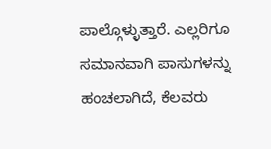ಪಾಲ್ಗೊಳ್ಳುತ್ತಾರೆ. ಎಲ್ಲರಿಗೂ ಸಮಾನವಾಗಿ ಪಾಸುಗಳನ್ನು ಹಂಚಲಾಗಿದೆ, ಕೆಲವರು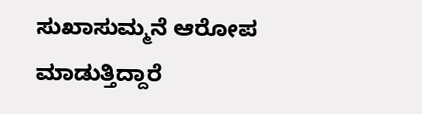ಸುಖಾಸುಮ್ಮನೆ ಆರೋಪ ಮಾಡುತ್ತಿದ್ದಾರೆ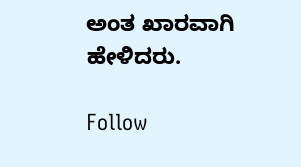ಅಂತ ಖಾರವಾಗಿ ಹೇಳಿದರು.

Follow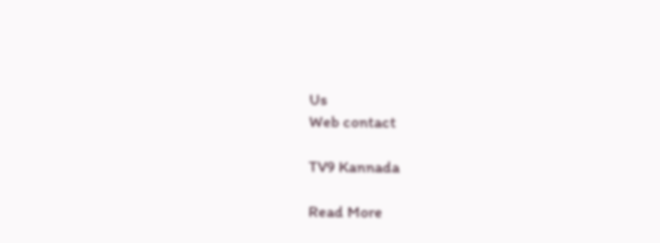Us
Web contact

TV9 Kannada

Read More